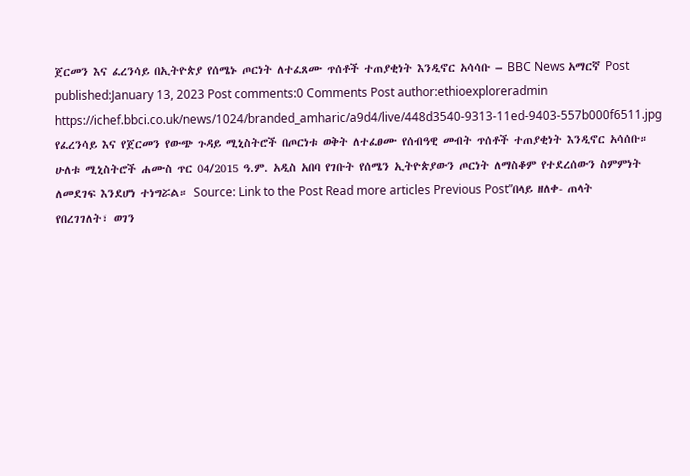ጀርመን እና ፈረንሳይ በኢትዮጵያ የሰሜኑ ጦርነት ለተፈጸሙ ጥሰቶች ተጠያቂነት እንዲኖር አሳሳቡ – BBC News አማርኛ Post published:January 13, 2023 Post comments:0 Comments Post author:ethioexploreradmin https://ichef.bbci.co.uk/news/1024/branded_amharic/a9d4/live/448d3540-9313-11ed-9403-557b000f6511.jpg የፈረንሳይ እና የጀርመን የውጭ ጉዳይ ሚኒስትሮች በጦርነቱ ወቅት ለተፈፀሙ የሰብዓዊ መብት ጥሰቶች ተጠያቂነት እንዲኖር አሳሰቡ። ሁለቱ ሚኒስትሮች ሐሙስ ጥር 04/2015 ዓ.ም. አዲስ አበባ የገቡት የሰሜን ኢትዮጵያውን ጦርነት ለማስቆም የተደረሰውን ስምምነት ለመደገፍ እንደሆነ ተነግሯል። Source: Link to the Post Read more articles Previous Postʺበላይ ዘለቀ- ጠላት የበረገገለት፣ ወገን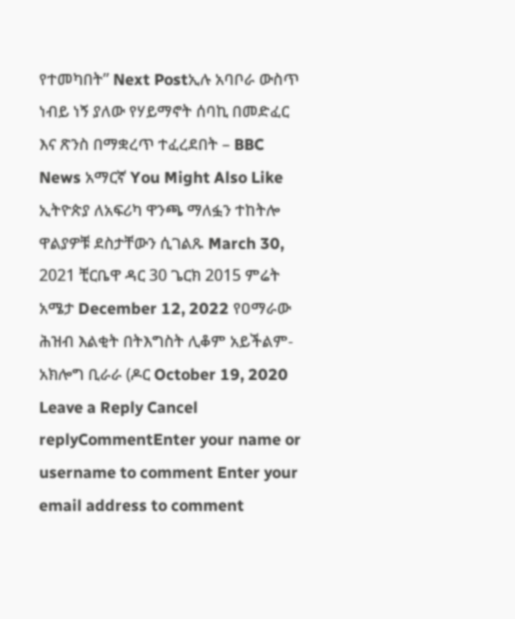የተመካበት” Next Postኢሉ አባቦራ ውስጥ ነብይ ነኝ ያለው የሃይማኖት ሰባኪ በመድፈር እና ጽንስ በማቋረጥ ተፈረደበት – BBC News አማርኛ You Might Also Like ኢትዮጵያ ለአፍሪካ ዋንጫ ማለፏን ተከትሎ ዋልያዎቹ ደስታቸውን ሲገልጹ March 30, 2021 ቺርቤዋ ዳር 30 ጌርክ 2015 ምሬት አሜታ December 12, 2022 የዐማራው ሕዝብ እልቂት በትእግስት ሊቆም አይችልም- አክሎግ ቢራራ (ዶር October 19, 2020 Leave a Reply Cancel replyCommentEnter your name or username to comment Enter your email address to comment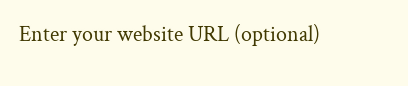Enter your website URL (optional)